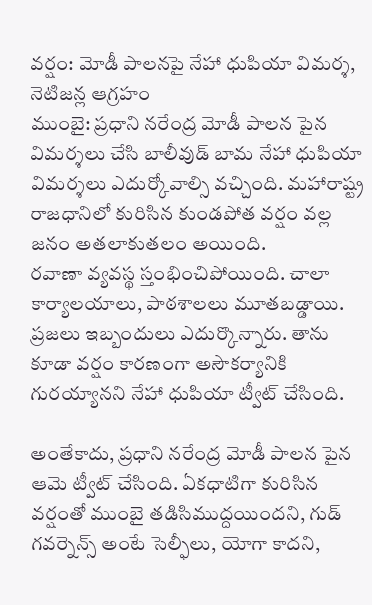వర్షం: మోడీ పాలనపై నేహా ధుపియా విమర్శ, నెటిజన్ల ఆగ్రహం
ముంబై: ప్రధాని నరేంద్ర మోడీ పాలన పైన విమర్శలు చేసి బాలీవుడ్ బామ నేహా ధుపియా విమర్శలు ఎదుర్కోవాల్సి వచ్చింది. మహారాష్ట్ర రాజధానిలో కురిసిన కుండపోత వర్షం వల్ల జనం అతలాకుతలం అయింది.
రవాణా వ్యవస్థ స్తంభించిపోయింది. చాలా కార్యాలయాలు, పాఠశాలలు మూతబడ్డాయి. ప్రజలు ఇబ్బందులు ఎదుర్కొన్నారు. తాను కూడా వర్షం కారణంగా అసౌకర్యానికి గురయ్యానని నేహా ధుపియా ట్వీట్ చేసింది.

అంతేకాదు, ప్రధాని నరేంద్ర మోడీ పాలన పైన ఆమె ట్వీట్ చేసింది. ఏకధాటిగా కురిసిన వర్షంతో ముంబై తడిసిముద్దయిందని, గుడ్ గవర్నెన్స్ అంటే సెల్ఫీలు, యోగా కాదని,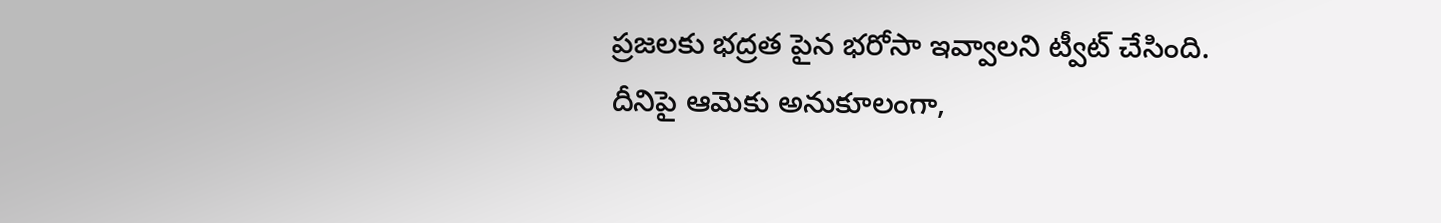ప్రజలకు భద్రత పైన భరోసా ఇవ్వాలని ట్వీట్ చేసింది.
దీనిపై ఆమెకు అనుకూలంగా,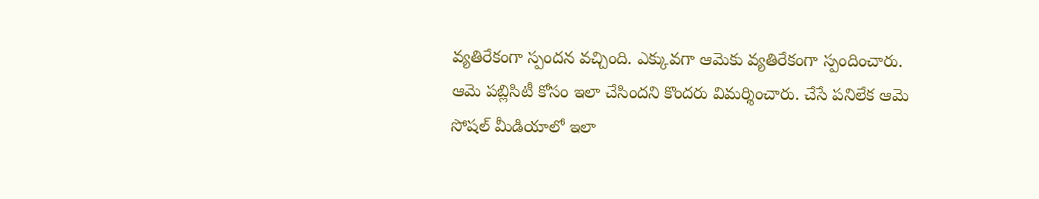వ్యతిరేకంగా స్పందన వచ్చింది. ఎక్కువగా ఆమెకు వ్యతిరేకంగా స్పందించారు. ఆమె పబ్లిసిటీ కోసం ఇలా చేసిందని కొందరు విమర్శించారు. చేసే పనిలేక ఆమె సోషల్ మీడియాలో ఇలా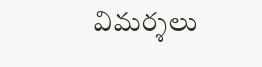విమర్శలు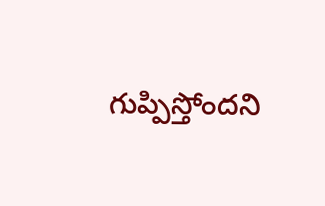గుప్పిస్తోందని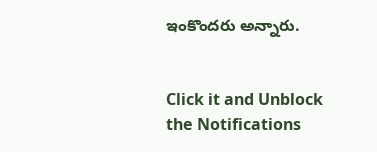ఇంకొందరు అన్నారు.


Click it and Unblock the Notifications